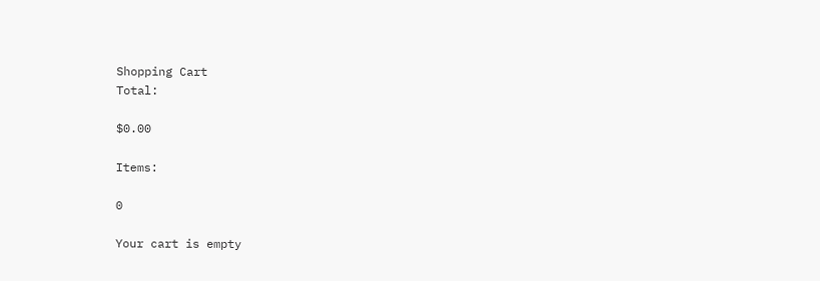Shopping Cart
Total:

$0.00

Items:

0

Your cart is empty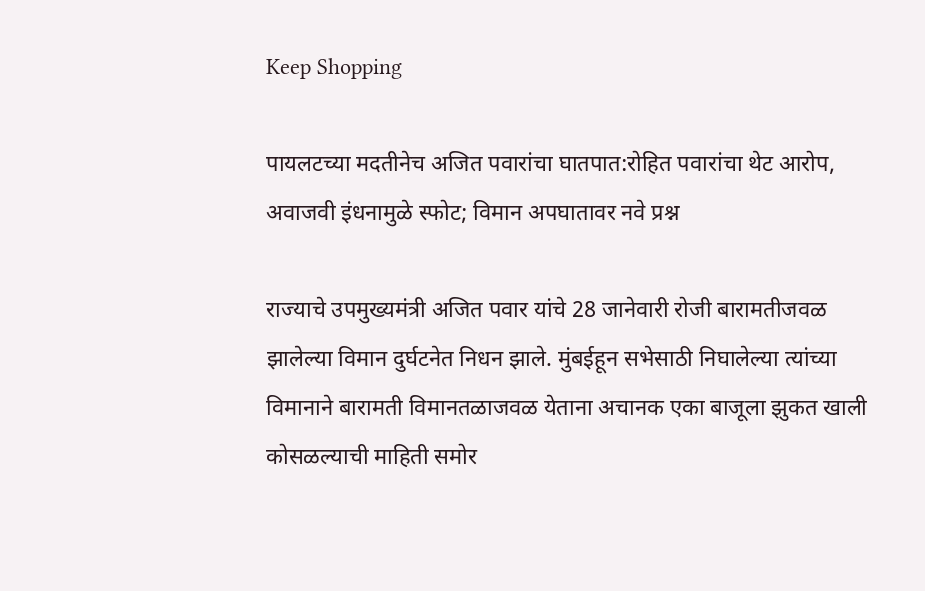Keep Shopping

पायलटच्या मदतीनेच अजित पवारांचा घातपात:रोहित पवारांचा थेट आरोप, अवाजवी इंधनामुळे स्फोट; विमान अपघातावर नवे प्रश्न

राज्याचे उपमुख्यमंत्री अजित पवार यांचे 28 जानेवारी रोजी बारामतीजवळ झालेल्या विमान दुर्घटनेत निधन झाले. मुंबईहून सभेसाठी निघालेल्या त्यांच्या विमानाने बारामती विमानतळाजवळ येताना अचानक एका बाजूला झुकत खाली कोसळल्याची माहिती समोर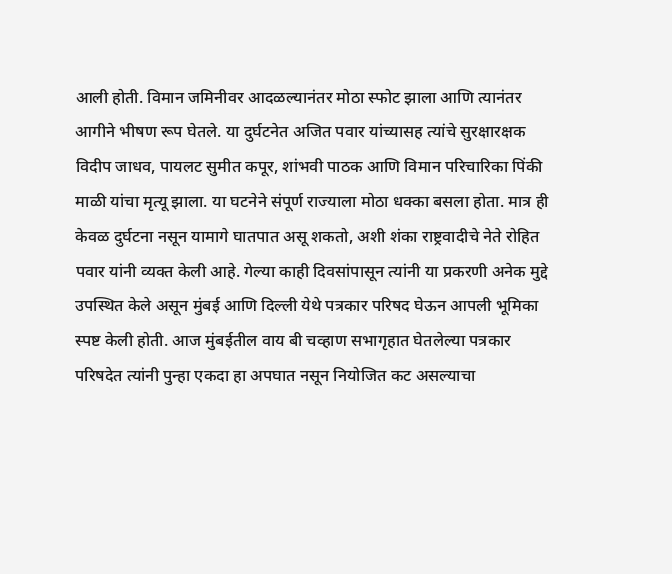आली होती. विमान जमिनीवर आदळल्यानंतर मोठा स्फोट झाला आणि त्यानंतर आगीने भीषण रूप घेतले. या दुर्घटनेत अजित पवार यांच्यासह त्यांचे सुरक्षारक्षक विदीप जाधव, पायलट सुमीत कपूर, शांभवी पाठक आणि विमान परिचारिका पिंकी माळी यांचा मृत्यू झाला. या घटनेने संपूर्ण राज्याला मोठा धक्का बसला होता. मात्र ही केवळ दुर्घटना नसून यामागे घातपात असू शकतो, अशी शंका राष्ट्रवादीचे नेते रोहित पवार यांनी व्यक्त केली आहे. गेल्या काही दिवसांपासून त्यांनी या प्रकरणी अनेक मुद्दे उपस्थित केले असून मुंबई आणि दिल्ली येथे पत्रकार परिषद घेऊन आपली भूमिका स्पष्ट केली होती. आज मुंबईतील वाय बी चव्हाण सभागृहात घेतलेल्या पत्रकार परिषदेत त्यांनी पुन्हा एकदा हा अपघात नसून नियोजित कट असल्याचा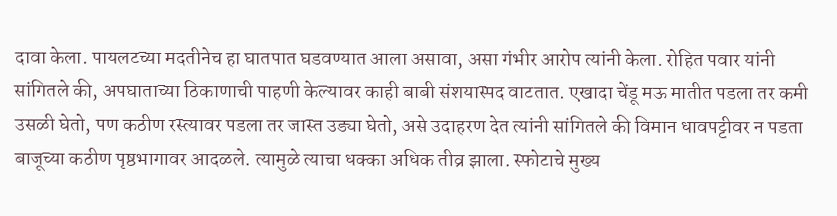दावा केला. पायलटच्या मदतीनेच हा घातपात घडवण्यात आला असावा, असा गंभीर आरोप त्यांनी केला. रोहित पवार यांनी सांगितले की, अपघाताच्या ठिकाणाची पाहणी केल्यावर काही बाबी संशयास्पद वाटतात. एखादा चेंडू मऊ मातीत पडला तर कमी उसळी घेतो, पण कठीण रस्त्यावर पडला तर जास्त उड्या घेतो, असे उदाहरण देत त्यांनी सांगितले की विमान धावपट्टीवर न पडता बाजूच्या कठीण पृष्ठभागावर आदळले. त्यामुळे त्याचा धक्का अधिक तीव्र झाला. स्फोटाचे मुख्य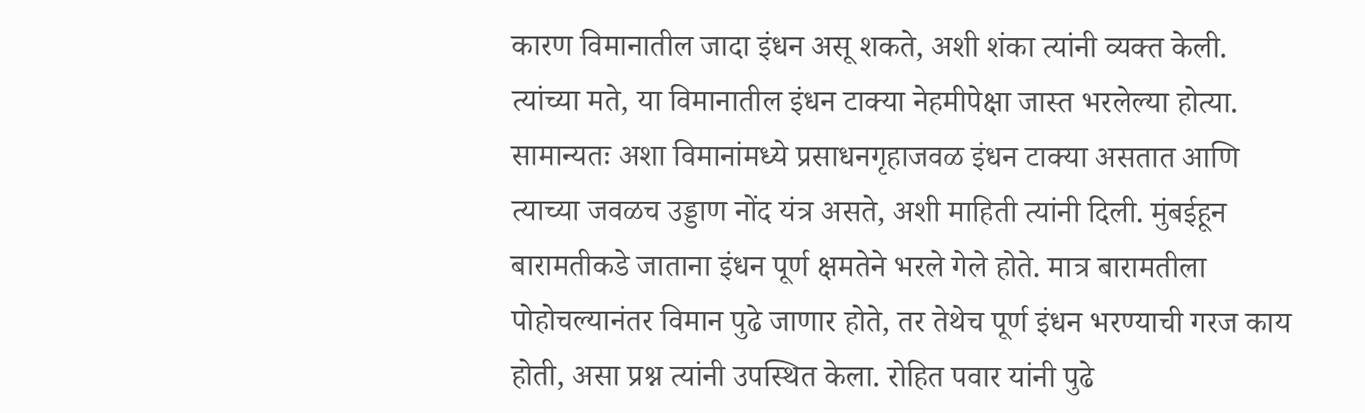कारण विमानातील जादा इंधन असू शकते, अशी शंका त्यांनी व्यक्त केली. त्यांच्या मते, या विमानातील इंधन टाक्या नेहमीपेक्षा जास्त भरलेल्या होत्या. सामान्यतः अशा विमानांमध्ये प्रसाधनगृहाजवळ इंधन टाक्या असतात आणि त्याच्या जवळच उड्डाण नोंद यंत्र असते, अशी माहिती त्यांनी दिली. मुंबईहून बारामतीकडे जाताना इंधन पूर्ण क्षमतेने भरले गेले होते. मात्र बारामतीला पोहोचल्यानंतर विमान पुढे जाणार होते, तर तेथेच पूर्ण इंधन भरण्याची गरज काय होती, असा प्रश्न त्यांनी उपस्थित केला. रोहित पवार यांनी पुढे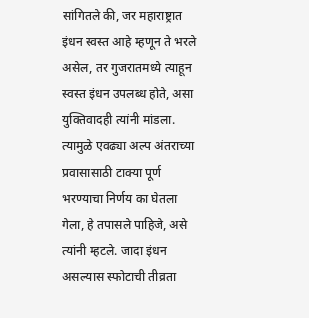सांगितले की, जर महाराष्ट्रात इंधन स्वस्त आहे म्हणून ते भरले असेल, तर गुजरातमध्ये त्याहून स्वस्त इंधन उपलब्ध होते, असा युक्तिवादही त्यांनी मांडला. त्यामुळे एवढ्या अल्प अंतराच्या प्रवासासाठी टाक्या पूर्ण भरण्याचा निर्णय का घेतला गेला, हे तपासले पाहिजे, असे त्यांनी म्हटले. जादा इंधन असल्यास स्फोटाची तीव्रता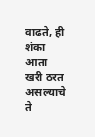वाढते, ही शंका आता खरी ठरत असल्याचे ते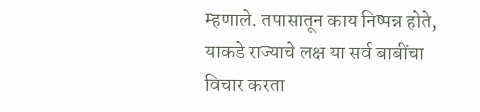म्हणाले. तपासातून काय निष्पन्न होते, याकडे राज्याचे लक्ष या सर्व बाबींचा विचार करता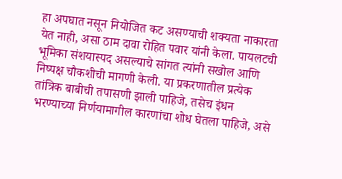हा अपघात नसून नियोजित कट असण्याची शक्यता नाकारता येत नाही, असा ठाम दावा रोहित पवार यांनी केला. पायलटची भूमिका संशयास्पद असल्याचे सांगत त्यांनी सखोल आणि निष्पक्ष चौकशीची मागणी केली. या प्रकरणातील प्रत्येक तांत्रिक बाबीची तपासणी झाली पाहिजे, तसेच इंधन भरण्याच्या निर्णयामागील कारणांचा शोध घेतला पाहिजे, असे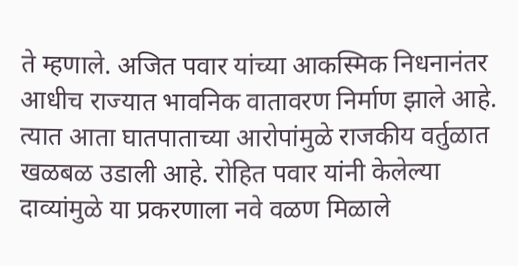ते म्हणाले. अजित पवार यांच्या आकस्मिक निधनानंतर आधीच राज्यात भावनिक वातावरण निर्माण झाले आहे. त्यात आता घातपाताच्या आरोपांमुळे राजकीय वर्तुळात खळबळ उडाली आहे. रोहित पवार यांनी केलेल्या दाव्यांमुळे या प्रकरणाला नवे वळण मिळाले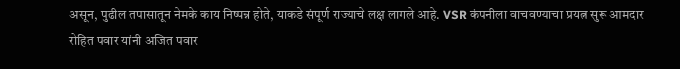असून, पुढील तपासातून नेमके काय निष्पन्न होते, याकडे संपूर्ण राज्याचे लक्ष लागले आहे. VSR कंपनीला वाचवण्याचा प्रयत्न सुरू आमदार रोहित पवार यांनी अजित पवार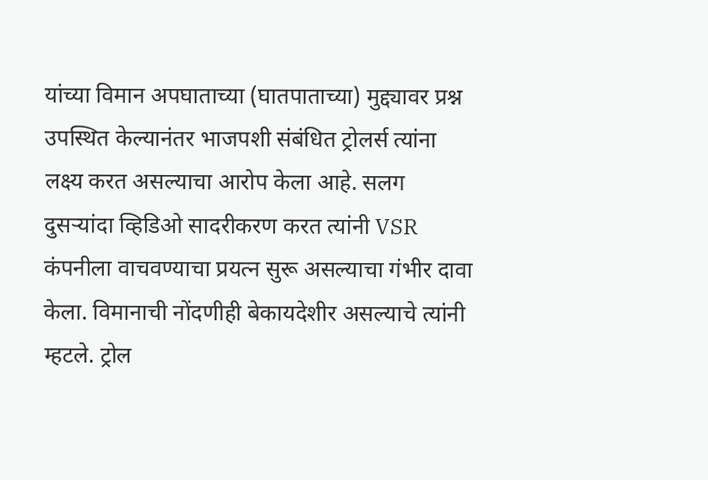यांच्या विमान अपघाताच्या (घातपाताच्या) मुद्द्यावर प्रश्न उपस्थित केल्यानंतर भाजपशी संबंधित ट्रोलर्स त्यांना लक्ष्य करत असल्याचा आरोप केला आहे. सलग दुसऱ्यांदा व्हिडिओ सादरीकरण करत त्यांनी VSR कंपनीला वाचवण्याचा प्रयत्न सुरू असल्याचा गंभीर दावा केला. विमानाची नोंदणीही बेकायदेशीर असल्याचे त्यांनी म्हटले. ट्रोल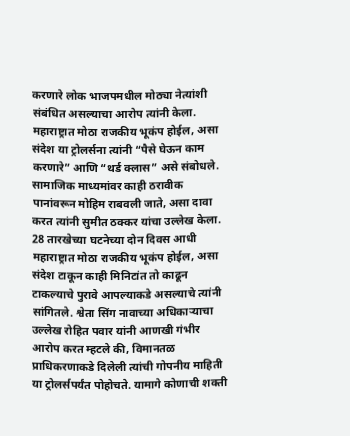करणारे लोक भाजपमधील मोठ्या नेत्यांशी संबंधित असल्याचा आरोप त्यांनी केला. महाराष्ट्रात मोठा राजकीय भूकंप होईल, असा संदेश या ट्रोलर्सना त्यांनी “पैसे घेऊन काम करणारे” आणि “थर्ड क्लास” असे संबोधले. सामाजिक माध्यमांवर काही ठरावीक पानांवरून मोहिम राबवली जाते, असा दावा करत त्यांनी सुमीत ठक्कर यांचा उल्लेख केला. 28 तारखेच्या घटनेच्या दोन दिवस आधी महाराष्ट्रात मोठा राजकीय भूकंप होईल, असा संदेश टाकून काही मिनिटांत तो काढून टाकल्याचे पुरावे आपल्याकडे असल्याचे त्यांनी सांगितले. श्वेता सिंग नावाच्या अधिकाऱ्याचा उल्लेख रोहित पवार यांनी आणखी गंभीर आरोप करत म्हटले की, विमानतळ प्राधिकरणाकडे दिलेली त्यांची गोपनीय माहिती या ट्रोलर्सपर्यंत पोहोचते. यामागे कोणाची शक्ती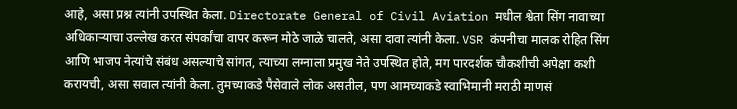आहे, असा प्रश्न त्यांनी उपस्थित केला. Directorate General of Civil Aviation मधील श्वेता सिंग नावाच्या अधिकाऱ्याचा उल्लेख करत संपर्कांचा वापर करून मोठे जाळे चालते, असा दावा त्यांनी केला. VSR कंपनीचा मालक रोहित सिंग आणि भाजप नेत्यांचे संबंध असल्याचे सांगत, त्याच्या लग्नाला प्रमुख नेते उपस्थित होते, मग पारदर्शक चौकशीची अपेक्षा कशी करायची, असा सवाल त्यांनी केला. तुमच्याकडे पैसेवाले लोक असतील, पण आमच्याकडे स्वाभिमानी मराठी माणसं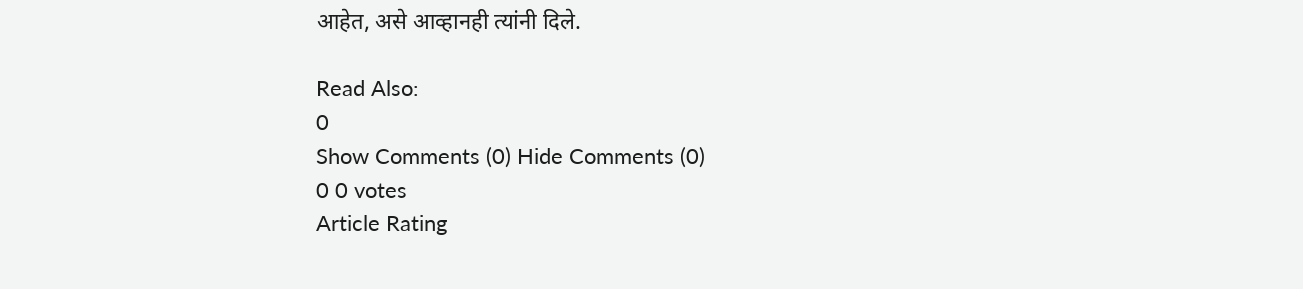आहेत, असे आव्हानही त्यांनी दिले.

Read Also:
0
Show Comments (0) Hide Comments (0)
0 0 votes
Article Rating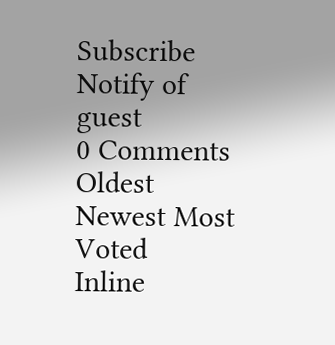Subscribe
Notify of
guest
0 Comments
Oldest
Newest Most Voted
Inline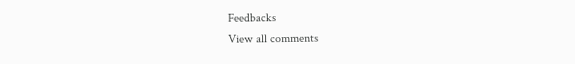Feedbacks
View all comments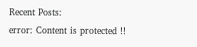Recent Posts:
error: Content is protected !!